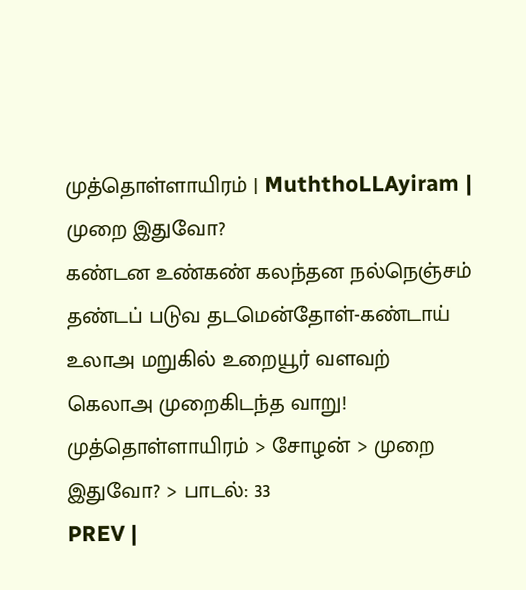முத்தொள்ளாயிரம் | MuththoLLAyiram |
முறை இதுவோ?
கண்டன உண்கண் கலந்தன நல்நெஞ்சம்
தண்டப் படுவ தடமென்தோள்-கண்டாய்
உலாஅ மறுகில் உறையூர் வளவற்
கெலாஅ முறைகிடந்த வாறு!
முத்தொள்ளாயிரம் > சோழன் > முறை இதுவோ? > பாடல்: 33
PREV |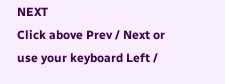NEXT
Click above Prev / Next or use your keyboard Left /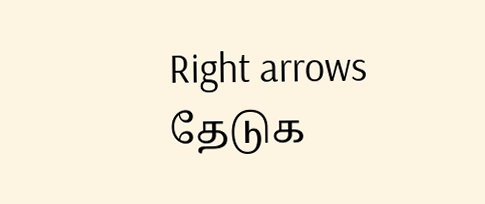Right arrows
தேடுக